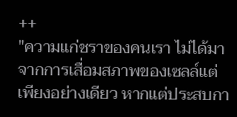++
"ความแก่ชราของคนเรา ไม่ได้มาจากการเสื่อมสภาพของเซลล์แต่เพียงอย่างเดียว หากแต่ประสบกา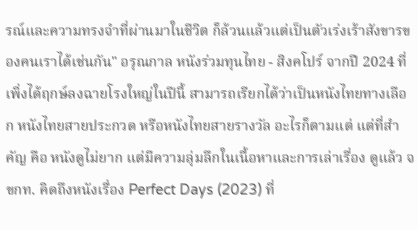รณ์และความทรงจำที่ผ่านมาในชีวิต ก็ล้วนแล้วแต่เป็นตัวเร่งเร้าสังขารของคนเราได้เช่นกัน" อรุณกาล หนังร่วมทุนไทย - สิงคโปร์ จากปี 2024 ที่เพิ่งได้ฤกษ์ลงฉายโรงใหญ่ในปีนี้ สามารถเรียกได้ว่าเป็นหนังไทยทางเลือก หนังไทยสายประกวด หรือหนังไทยสายรางวัล อะไรก็ตามแต่ แต่ที่สำคัญ คือ หนังดูไม่ยาก แต่มีความลุ่มลึกในเนื้อหาและการเล่าเรื่อง ดูแล้ว จขกท. คิดถึงหนังเรื่อง Perfect Days (2023) ที่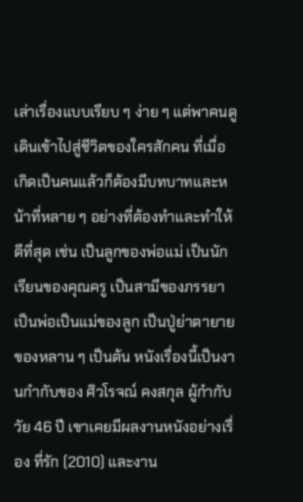เล่าเรื่องแบบเรียบ ๆ ง่าย ๆ แต่พาคนดูเดินเข้าไปสู่ชีวิตของใครสักคน ที่เมื่อเกิดเป็นคนแล้วก็ต้องมีบทบาทและหน้าที่หลาย ๆ อย่างที่ต้องทำและทำให้ดีที่สุด เช่น เป็นลูกของพ่อแม่ เป็นนักเรียนของคุณครู เป็นสามีของภรรยา เป็นพ่อเป็นแม่ของลูก เป็นปู่ย่าตายายของหลาน ๆ เป็นต้น หนังเรื่องนี้เป็นงานกำกับของ ศิวโรจณ์ คงสกุล ผู้กำกับวัย 46 ปี เขาเคยมีผลงานหนังอย่างเรื่อง ที่รัก (2010) และงาน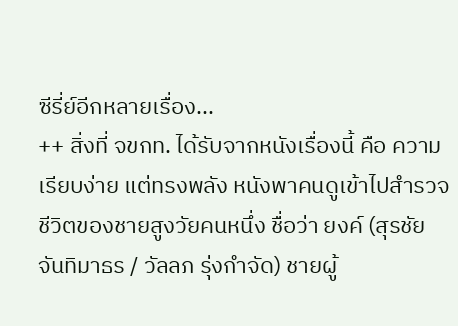ซีรี่ย์อีกหลายเรื่อง...
++ สิ่งที่ จขกท. ได้รับจากหนังเรื่องนี้ คือ ความเรียบง่าย แต่ทรงพลัง หนังพาคนดูเข้าไปสำรวจชีวิตของชายสูงวัยคนหนึ่ง ชื่อว่า ยงค์ (สุรชัย จันทิมาธร / วัลลภ รุ่งกำจัด) ชายผู้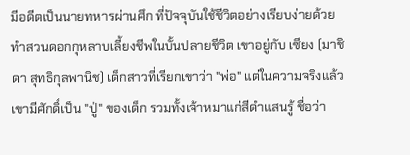มีอดีตเป็นนายทหารผ่านศึก ที่ปัจจุบันใช้ชีวิตอย่างเรียบง่ายด้วยทำสวนดอกกุหลาบเลี้ยงชีพในบั้นปลายชีวิต เขาอยู่กับ เซียง (มาชิดา สุทธิกุลพานิช) เด็กสาวที่เรียกเขาว่า "พ่อ" แต่ในความจริงแล้ว เขามีศักดิ์เป็น "ปู่" ของเด็ก รวมทั้งเจ้าหมาแก่สีดำแสนรู้ ชื่อว่า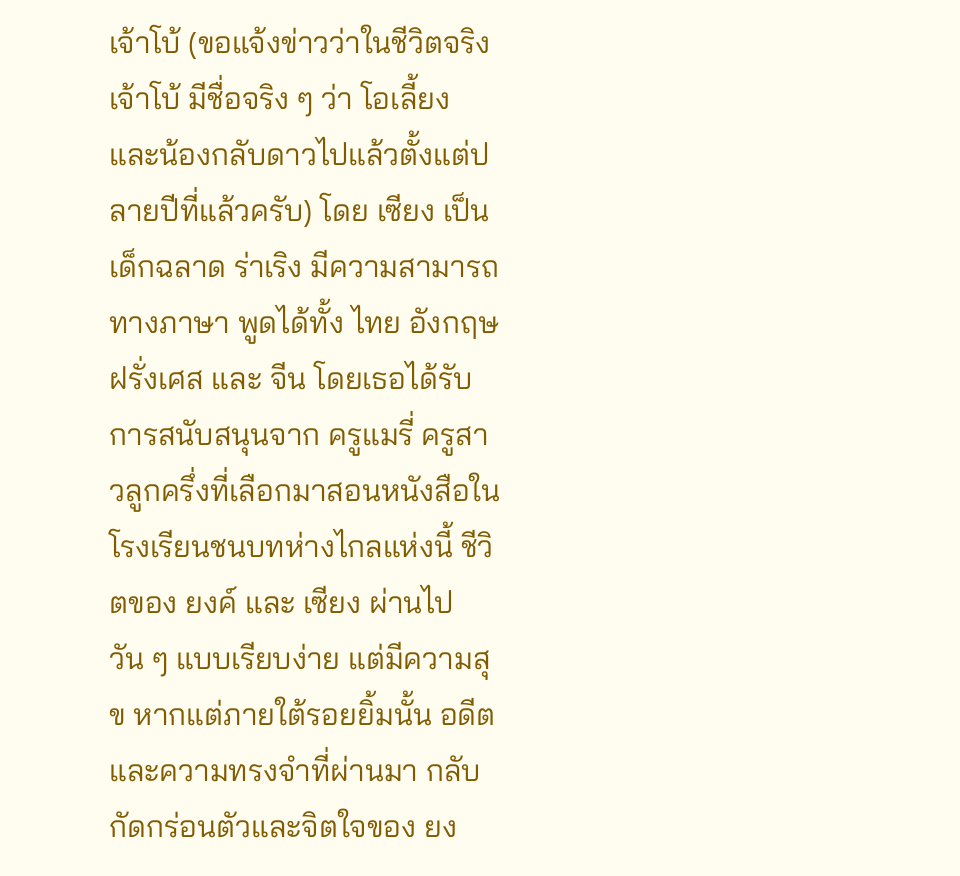เจ้าโบ้ (ขอแจ้งข่าวว่าในชีวิตจริง เจ้าโบ้ มีชื่อจริง ๆ ว่า โอเลี้ยง และน้องกลับดาวไปแล้วตั้งแต่ปลายปีที่แล้วครับ) โดย เซียง เป็นเด็กฉลาด ร่าเริง มีความสามารถทางภาษา พูดได้ทั้ง ไทย อังกฤษ ฝรั่งเศส และ จีน โดยเธอได้รับการสนับสนุนจาก ครูแมรี่ ครูสาวลูกครึ่งที่เลือกมาสอนหนังสือในโรงเรียนชนบทห่างไกลแห่งนี้ ชีวิตของ ยงค์ และ เซียง ผ่านไปวัน ๆ แบบเรียบง่าย แต่มีความสุข หากแต่ภายใต้รอยยิ้มนั้น อดีตและความทรงจำที่ผ่านมา กลับกัดกร่อนตัวและจิตใจของ ยง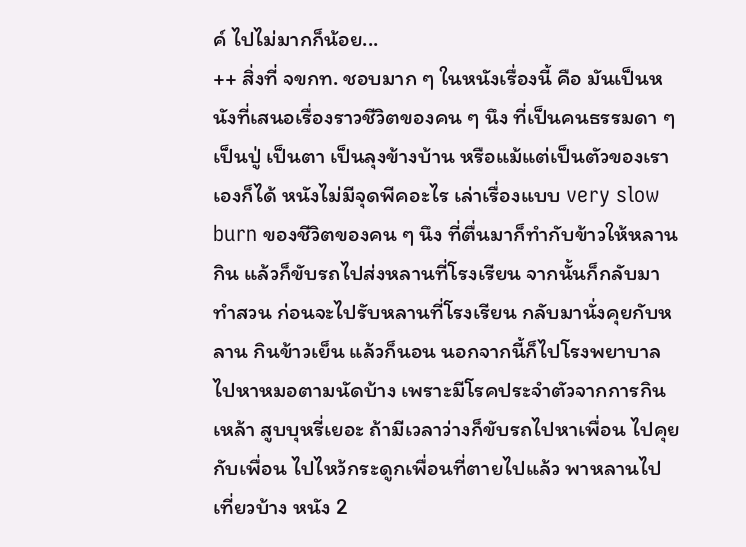ค์ ไปไม่มากก็น้อย...
++ สิ่งที่ จขกท. ชอบมาก ๆ ในหนังเรื่องนี้ คือ มันเป็นหนังที่เสนอเรื่องราวชีวิตของคน ๆ นึง ที่เป็นคนธรรมดา ๆ เป็นปู่ เป็นตา เป็นลุงข้างบ้าน หรือแม้แต่เป็นตัวของเราเองก็ได้ หนังไม่มีจุดพีคอะไร เล่าเรื่องแบบ very slow burn ของชีวิตของคน ๆ นึง ที่ตื่นมาก็ทำกับข้าวให้หลานกิน แล้วก็ขับรถไปส่งหลานที่โรงเรียน จากนั้นก็กลับมาทำสวน ก่อนจะไปรับหลานที่โรงเรียน กลับมานั่งคุยกับหลาน กินข้าวเย็น แล้วก็นอน นอกจากนี้ก็ไปโรงพยาบาลไปหาหมอตามนัดบ้าง เพราะมีโรคประจำตัวจากการกินเหล้า สูบบุหรี่เยอะ ถ้ามีเวลาว่างก็ขับรถไปหาเพื่อน ไปคุยกับเพื่อน ไปไหว้กระดูกเพื่อนที่ตายไปแล้ว พาหลานไปเที่ยวบ้าง หนัง 2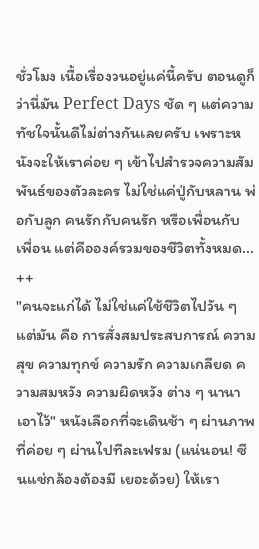ชั่วโมง เนื้อเรื่องวนอยู่แค่นี้ครับ ตอนดูก็ว่านี่มัน Perfect Days ชัด ๆ แต่ความทัชใจนั้นดีไม่ต่างกันเลยครับ เพราะหนังจะให้เราค่อย ๆ เข้าไปสำรวจความสัมพันธ์ของตัวละคร ไม่ใช่แค่ปู่กับหลาน พ่อกับลูก คนรักกับคนรัก หรือเพื่อนกับเพื่อน แต่คือองค์รวมของชีวิตทั้งหมด...
++
"คนจะแก่ได้ ไม่ใช่แค่ใช้ชีวิตไปวัน ๆ แต่มัน คือ การสั่งสมประสบการณ์ ความสุข ความทุกข์ ความรัก ความเกลียด ความสมหวัง ความผิดหวัง ต่าง ๆ นานาเอาไว้" หนังเลือกที่จะเดินช้า ๆ ผ่านภาพที่ค่อย ๆ ผ่านไปทีละเฟรม (แน่นอน! ซีนแช่กล้องต้องมี เยอะด้วย) ให้เรา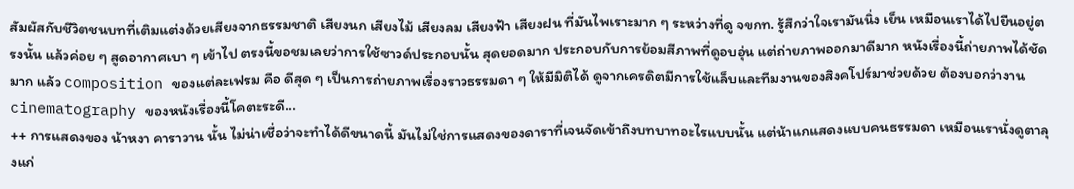สัมผัสกับชีวิตชนบทที่เติมแต่งด้วยเสียงจากธรรมชาติ เสียงนก เสียงไม้ เสียงลม เสียงฟ้า เสียงฝน ที่มันไพเราะมาก ๆ ระหว่างที่ดู จขกท. รู้สึกว่าใจเรามันนิ่ง เย็น เหมือนเราได้ไปยืนอยู่ตรงนั้น แล้วค่อย ๆ สูดอากาศเบา ๆ เข้าไป ตรงนี้ขอชมเลยว่าการใช้ซาวด์ประกอบนั้น สุดยอดมาก ประกอบกับการย้อมสีภาพที่ดูอบอุ่น แต่ถ่ายภาพออกมาดีมาก หนังเรื่องนี้ถ่ายภาพได้ชัดมาก แล้ว composition ของแต่ละเฟรม คือ ดีสุด ๆ เป็นการถ่ายภาพเรื่องราวธรรมดา ๆ ให้มีมิติได้ ดูจากเครดิตมีการใช้แล็บและทีมงานของสิงคโปร์มาช่วยด้วย ต้องบอกว่างาน cinematography ของหนังเรื่องนี้โคตะระดี...
++ การแสดงของ น้าหงา คาราวาน นั้น ไม่น่าเชื่อว่าจะทำได้ดีขนาดนี้ มันไม่ใช่การแสดงของดาราที่เจนจัดเข้าถึงบทบาทอะไรแบบนั้น แต่น้าแกแสดงแบบคนธรรมดา เหมือนเรานั่งดูตาลุงแก่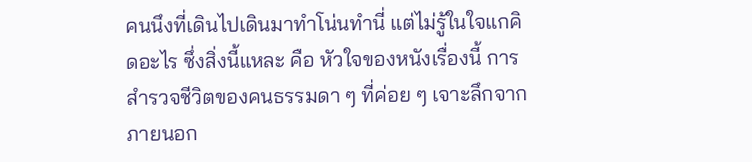คนนึงที่เดินไปเดินมาทำโน่นทำนี่ แต่ไม่รู้ในใจแกคิดอะไร ซึ่งสิ่งนี้แหละ คือ หัวใจของหนังเรื่องนี้ การสำรวจชีวิตของคนธรรมดา ๆ ที่ค่อย ๆ เจาะลึกจากภายนอก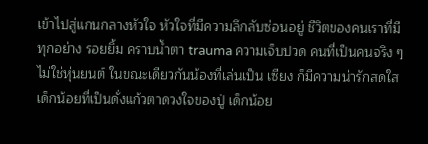เข้าไปสู่แกนกลางหัวใจ หัวใจที่มีความลึกลับซ่อนอยู่ ชีวิตของคนเราที่มีทุกอย่าง รอยยิ้ม คราบน้ำตา trauma ความเจ็บปวด คนที่เป็นคนจริง ๆ ไม่ใช่หุ่นยนต์ ในขณะเดียวกันน้องที่เล่นเป็น เซียง ก็มีความน่ารักสดใส เด็กน้อยที่เป็นดั่งแก้วตาดวงใจของปู่ เด็กน้อย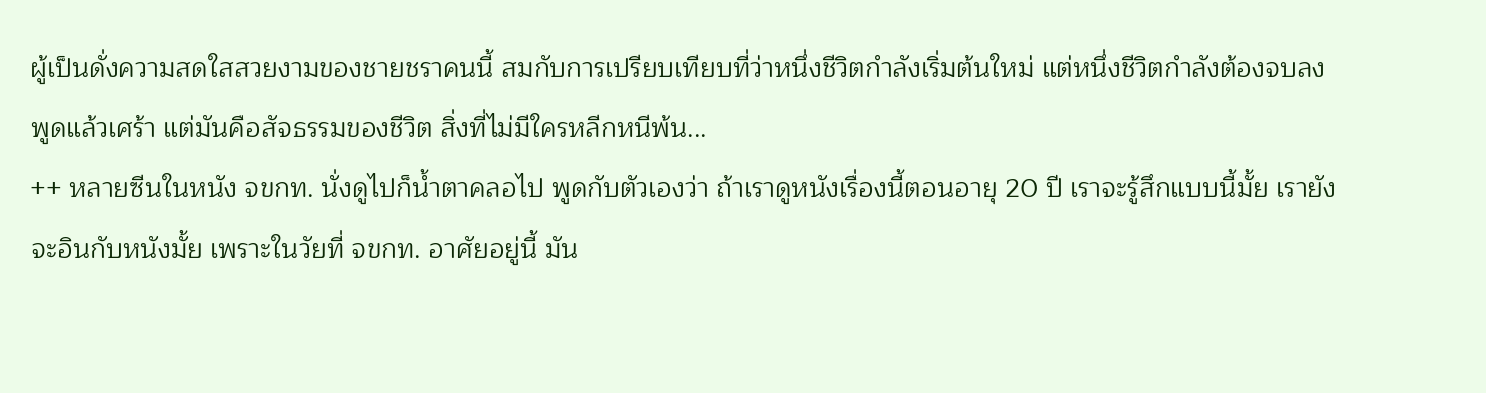ผู้เป็นดั่งความสดใสสวยงามของชายชราคนนี้ สมกับการเปรียบเทียบที่ว่าหนึ่งชีวิตกำลังเริ่มต้นใหม่ แต่หนึ่งชีวิตกำลังต้องจบลง พูดแล้วเศร้า แต่มันคือสัจธรรมของชีวิต สิ่งที่ไม่มีใครหลีกหนีพ้น...
++ หลายซีนในหนัง จขกท. นั่งดูไปก็น้ำตาคลอไป พูดกับตัวเองว่า ถ้าเราดูหนังเรื่องนี้ตอนอายุ 20 ปี เราจะรู้สึกแบบนี้มั้ย เรายังจะอินกับหนังมั้ย เพราะในวัยที่ จขกท. อาศัยอยู่นี้ มัน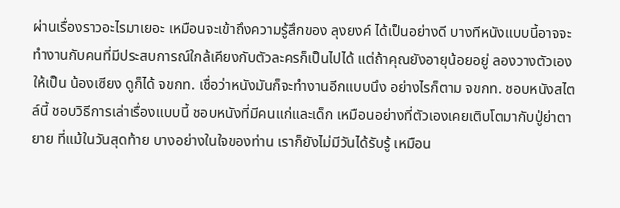ผ่านเรื่องราวอะไรมาเยอะ เหมือนจะเข้าถึงความรู้สึกของ ลุงยงค์ ได้เป็นอย่างดี บางทีหนังแบบนี้อาจจะทำงานกับคนที่มีประสบการณ์ใกล้เคียงกับตัวละครก็เป็นไปได้ แต่ถ้าคุณยังอายุน้อยอยู่ ลองวางตัวเองให้เป็น น้องเซียง ดูก็ได้ จขกท. เชื่อว่าหนังมันก็จะทำงานอีกแบบนึง อย่างไรก็ตาม จขกท. ชอบหนังสไตล์นี้ ชอบวิธีการเล่าเรื่องแบบนี้ ชอบหนังที่มีคนแก่และเด็ก เหมือนอย่างที่ตัวเองเคยเติบโตมากับปู่ย่าตายาย ที่แม้ในวันสุดท้าย บางอย่างในใจของท่าน เราก็ยังไม่มีวันได้รับรู้ เหมือน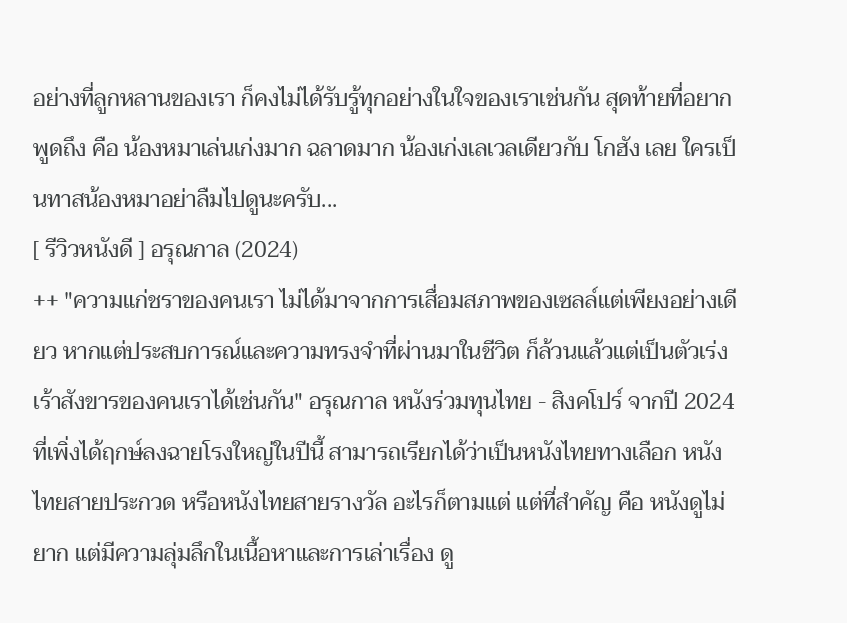อย่างที่ลูกหลานของเรา ก็คงไม่ได้รับรู้ทุกอย่างในใจของเราเช่นกัน สุดท้ายที่อยากพูดถึง คือ น้องหมาเล่นเก่งมาก ฉลาดมาก น้องเก่งเลเวลเดียวกับ โกฮัง เลย ใครเป็นทาสน้องหมาอย่าลืมไปดูนะครับ...
[ รีวิวหนังดี ] อรุณกาล (2024)
++ "ความแก่ชราของคนเรา ไม่ได้มาจากการเสื่อมสภาพของเซลล์แต่เพียงอย่างเดียว หากแต่ประสบการณ์และความทรงจำที่ผ่านมาในชีวิต ก็ล้วนแล้วแต่เป็นตัวเร่งเร้าสังขารของคนเราได้เช่นกัน" อรุณกาล หนังร่วมทุนไทย - สิงคโปร์ จากปี 2024 ที่เพิ่งได้ฤกษ์ลงฉายโรงใหญ่ในปีนี้ สามารถเรียกได้ว่าเป็นหนังไทยทางเลือก หนังไทยสายประกวด หรือหนังไทยสายรางวัล อะไรก็ตามแต่ แต่ที่สำคัญ คือ หนังดูไม่ยาก แต่มีความลุ่มลึกในเนื้อหาและการเล่าเรื่อง ดู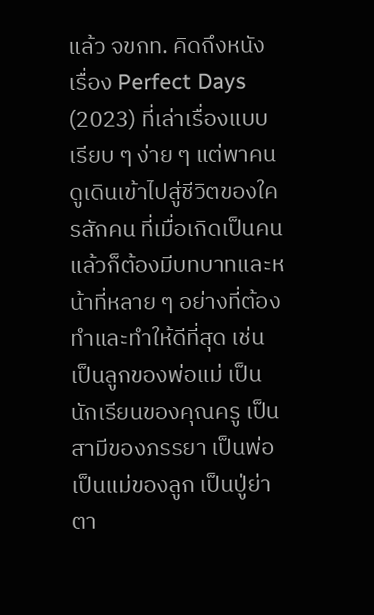แล้ว จขกท. คิดถึงหนังเรื่อง Perfect Days (2023) ที่เล่าเรื่องแบบเรียบ ๆ ง่าย ๆ แต่พาคนดูเดินเข้าไปสู่ชีวิตของใครสักคน ที่เมื่อเกิดเป็นคนแล้วก็ต้องมีบทบาทและหน้าที่หลาย ๆ อย่างที่ต้องทำและทำให้ดีที่สุด เช่น เป็นลูกของพ่อแม่ เป็นนักเรียนของคุณครู เป็นสามีของภรรยา เป็นพ่อเป็นแม่ของลูก เป็นปู่ย่าตา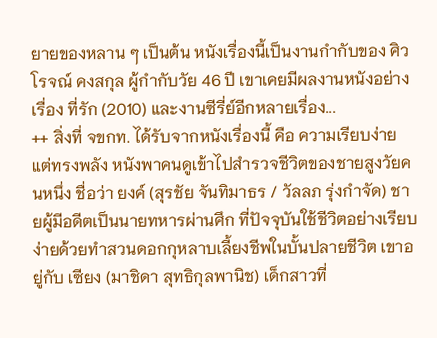ยายของหลาน ๆ เป็นต้น หนังเรื่องนี้เป็นงานกำกับของ ศิวโรจณ์ คงสกุล ผู้กำกับวัย 46 ปี เขาเคยมีผลงานหนังอย่างเรื่อง ที่รัก (2010) และงานซีรี่ย์อีกหลายเรื่อง...
++ สิ่งที่ จขกท. ได้รับจากหนังเรื่องนี้ คือ ความเรียบง่าย แต่ทรงพลัง หนังพาคนดูเข้าไปสำรวจชีวิตของชายสูงวัยคนหนึ่ง ชื่อว่า ยงค์ (สุรชัย จันทิมาธร / วัลลภ รุ่งกำจัด) ชายผู้มีอดีตเป็นนายทหารผ่านศึก ที่ปัจจุบันใช้ชีวิตอย่างเรียบง่ายด้วยทำสวนดอกกุหลาบเลี้ยงชีพในบั้นปลายชีวิต เขาอยู่กับ เซียง (มาชิดา สุทธิกุลพานิช) เด็กสาวที่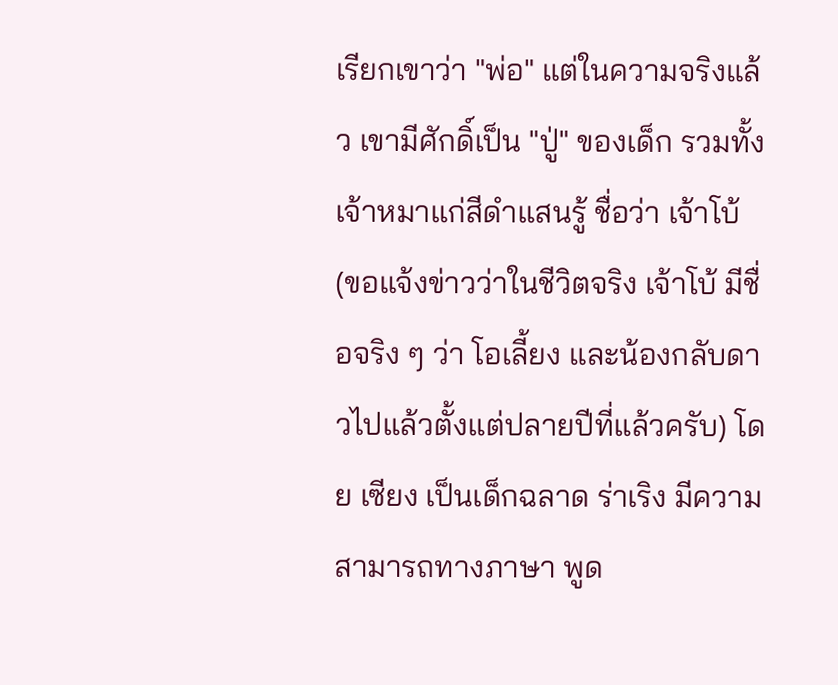เรียกเขาว่า "พ่อ" แต่ในความจริงแล้ว เขามีศักดิ์เป็น "ปู่" ของเด็ก รวมทั้งเจ้าหมาแก่สีดำแสนรู้ ชื่อว่า เจ้าโบ้ (ขอแจ้งข่าวว่าในชีวิตจริง เจ้าโบ้ มีชื่อจริง ๆ ว่า โอเลี้ยง และน้องกลับดาวไปแล้วตั้งแต่ปลายปีที่แล้วครับ) โดย เซียง เป็นเด็กฉลาด ร่าเริง มีความสามารถทางภาษา พูด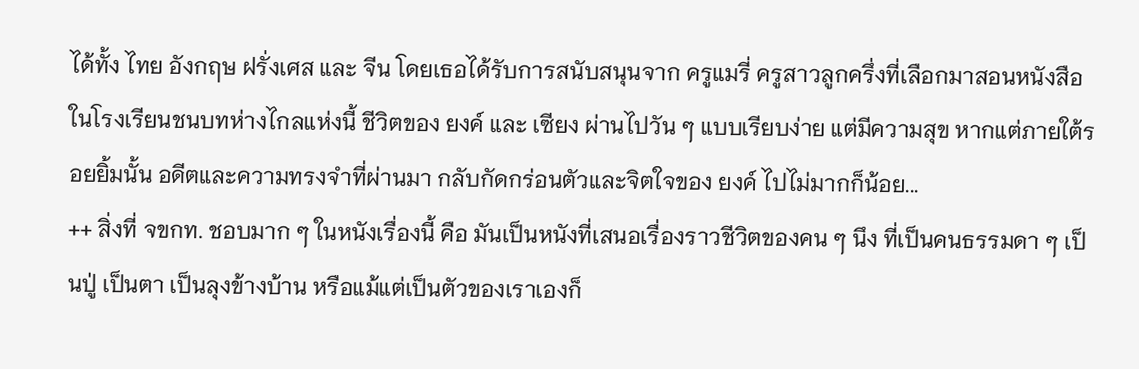ได้ทั้ง ไทย อังกฤษ ฝรั่งเศส และ จีน โดยเธอได้รับการสนับสนุนจาก ครูแมรี่ ครูสาวลูกครึ่งที่เลือกมาสอนหนังสือในโรงเรียนชนบทห่างไกลแห่งนี้ ชีวิตของ ยงค์ และ เซียง ผ่านไปวัน ๆ แบบเรียบง่าย แต่มีความสุข หากแต่ภายใต้รอยยิ้มนั้น อดีตและความทรงจำที่ผ่านมา กลับกัดกร่อนตัวและจิตใจของ ยงค์ ไปไม่มากก็น้อย...
++ สิ่งที่ จขกท. ชอบมาก ๆ ในหนังเรื่องนี้ คือ มันเป็นหนังที่เสนอเรื่องราวชีวิตของคน ๆ นึง ที่เป็นคนธรรมดา ๆ เป็นปู่ เป็นตา เป็นลุงข้างบ้าน หรือแม้แต่เป็นตัวของเราเองก็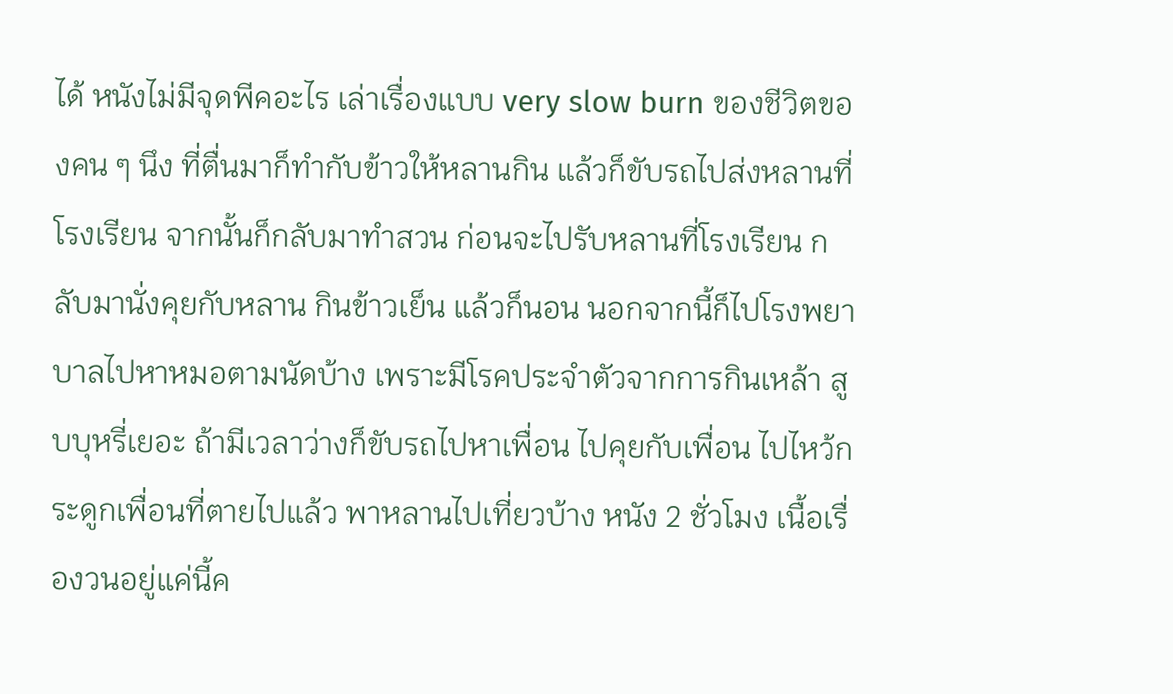ได้ หนังไม่มีจุดพีคอะไร เล่าเรื่องแบบ very slow burn ของชีวิตของคน ๆ นึง ที่ตื่นมาก็ทำกับข้าวให้หลานกิน แล้วก็ขับรถไปส่งหลานที่โรงเรียน จากนั้นก็กลับมาทำสวน ก่อนจะไปรับหลานที่โรงเรียน กลับมานั่งคุยกับหลาน กินข้าวเย็น แล้วก็นอน นอกจากนี้ก็ไปโรงพยาบาลไปหาหมอตามนัดบ้าง เพราะมีโรคประจำตัวจากการกินเหล้า สูบบุหรี่เยอะ ถ้ามีเวลาว่างก็ขับรถไปหาเพื่อน ไปคุยกับเพื่อน ไปไหว้กระดูกเพื่อนที่ตายไปแล้ว พาหลานไปเที่ยวบ้าง หนัง 2 ชั่วโมง เนื้อเรื่องวนอยู่แค่นี้ค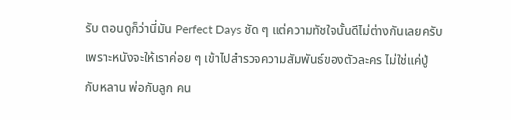รับ ตอนดูก็ว่านี่มัน Perfect Days ชัด ๆ แต่ความทัชใจนั้นดีไม่ต่างกันเลยครับ เพราะหนังจะให้เราค่อย ๆ เข้าไปสำรวจความสัมพันธ์ของตัวละคร ไม่ใช่แค่ปู่กับหลาน พ่อกับลูก คน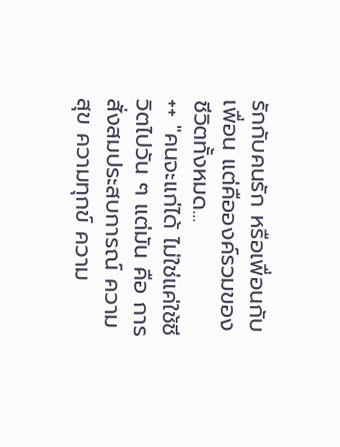รักกับคนรัก หรือเพื่อนกับเพื่อน แต่คือองค์รวมของชีวิตทั้งหมด...
++ "คนจะแก่ได้ ไม่ใช่แค่ใช้ชีวิตไปวัน ๆ แต่มัน คือ การสั่งสมประสบการณ์ ความสุข ความทุกข์ ความ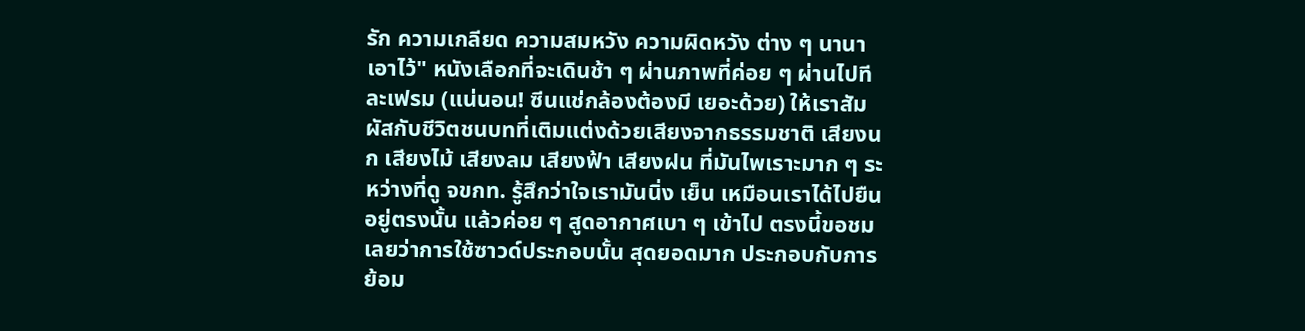รัก ความเกลียด ความสมหวัง ความผิดหวัง ต่าง ๆ นานาเอาไว้" หนังเลือกที่จะเดินช้า ๆ ผ่านภาพที่ค่อย ๆ ผ่านไปทีละเฟรม (แน่นอน! ซีนแช่กล้องต้องมี เยอะด้วย) ให้เราสัมผัสกับชีวิตชนบทที่เติมแต่งด้วยเสียงจากธรรมชาติ เสียงนก เสียงไม้ เสียงลม เสียงฟ้า เสียงฝน ที่มันไพเราะมาก ๆ ระหว่างที่ดู จขกท. รู้สึกว่าใจเรามันนิ่ง เย็น เหมือนเราได้ไปยืนอยู่ตรงนั้น แล้วค่อย ๆ สูดอากาศเบา ๆ เข้าไป ตรงนี้ขอชมเลยว่าการใช้ซาวด์ประกอบนั้น สุดยอดมาก ประกอบกับการย้อม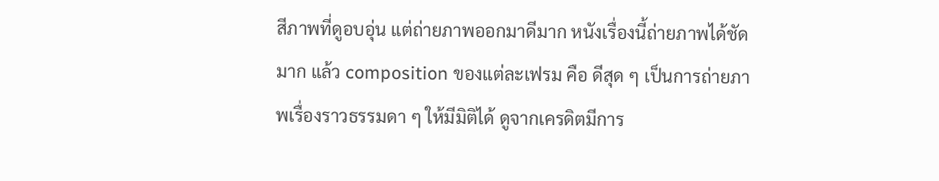สีภาพที่ดูอบอุ่น แต่ถ่ายภาพออกมาดีมาก หนังเรื่องนี้ถ่ายภาพได้ชัดมาก แล้ว composition ของแต่ละเฟรม คือ ดีสุด ๆ เป็นการถ่ายภาพเรื่องราวธรรมดา ๆ ให้มีมิติได้ ดูจากเครดิตมีการ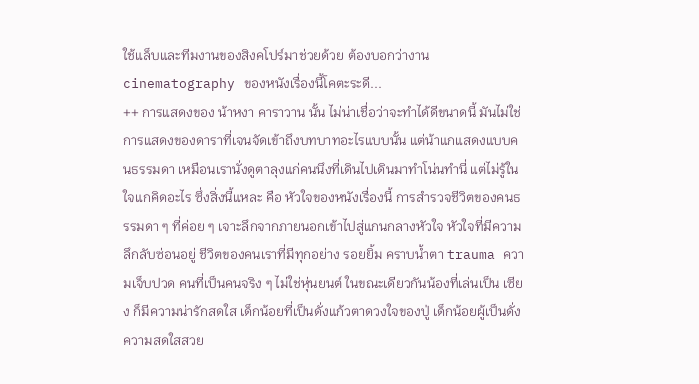ใช้แล็บและทีมงานของสิงคโปร์มาช่วยด้วย ต้องบอกว่างาน cinematography ของหนังเรื่องนี้โคตะระดี...
++ การแสดงของ น้าหงา คาราวาน นั้น ไม่น่าเชื่อว่าจะทำได้ดีขนาดนี้ มันไม่ใช่การแสดงของดาราที่เจนจัดเข้าถึงบทบาทอะไรแบบนั้น แต่น้าแกแสดงแบบคนธรรมดา เหมือนเรานั่งดูตาลุงแก่คนนึงที่เดินไปเดินมาทำโน่นทำนี่ แต่ไม่รู้ในใจแกคิดอะไร ซึ่งสิ่งนี้แหละ คือ หัวใจของหนังเรื่องนี้ การสำรวจชีวิตของคนธรรมดา ๆ ที่ค่อย ๆ เจาะลึกจากภายนอกเข้าไปสู่แกนกลางหัวใจ หัวใจที่มีความลึกลับซ่อนอยู่ ชีวิตของคนเราที่มีทุกอย่าง รอยยิ้ม คราบน้ำตา trauma ความเจ็บปวด คนที่เป็นคนจริง ๆ ไม่ใช่หุ่นยนต์ ในขณะเดียวกันน้องที่เล่นเป็น เซียง ก็มีความน่ารักสดใส เด็กน้อยที่เป็นดั่งแก้วตาดวงใจของปู่ เด็กน้อยผู้เป็นดั่งความสดใสสวย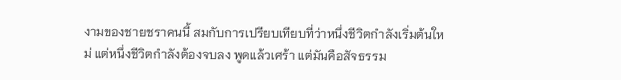งามของชายชราคนนี้ สมกับการเปรียบเทียบที่ว่าหนึ่งชีวิตกำลังเริ่มต้นใหม่ แต่หนึ่งชีวิตกำลังต้องจบลง พูดแล้วเศร้า แต่มันคือสัจธรรม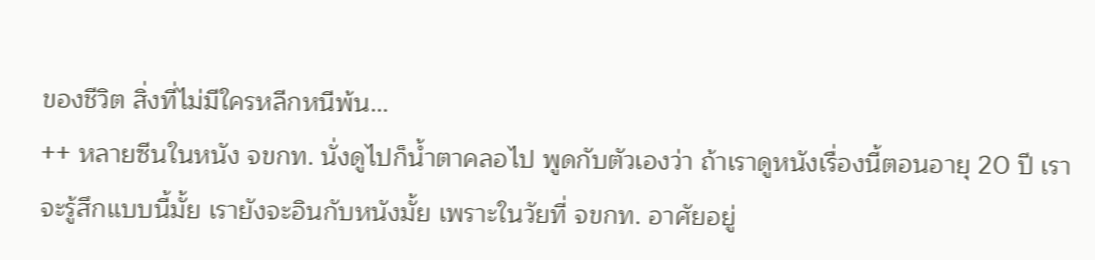ของชีวิต สิ่งที่ไม่มีใครหลีกหนีพ้น...
++ หลายซีนในหนัง จขกท. นั่งดูไปก็น้ำตาคลอไป พูดกับตัวเองว่า ถ้าเราดูหนังเรื่องนี้ตอนอายุ 20 ปี เราจะรู้สึกแบบนี้มั้ย เรายังจะอินกับหนังมั้ย เพราะในวัยที่ จขกท. อาศัยอยู่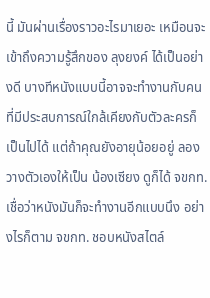นี้ มันผ่านเรื่องราวอะไรมาเยอะ เหมือนจะเข้าถึงความรู้สึกของ ลุงยงค์ ได้เป็นอย่างดี บางทีหนังแบบนี้อาจจะทำงานกับคนที่มีประสบการณ์ใกล้เคียงกับตัวละครก็เป็นไปได้ แต่ถ้าคุณยังอายุน้อยอยู่ ลองวางตัวเองให้เป็น น้องเซียง ดูก็ได้ จขกท. เชื่อว่าหนังมันก็จะทำงานอีกแบบนึง อย่างไรก็ตาม จขกท. ชอบหนังสไตล์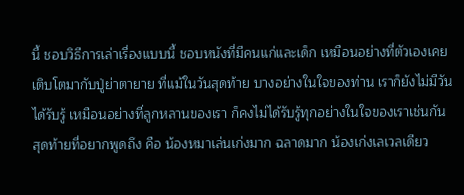นี้ ชอบวิธีการเล่าเรื่องแบบนี้ ชอบหนังที่มีคนแก่และเด็ก เหมือนอย่างที่ตัวเองเคยเติบโตมากับปู่ย่าตายาย ที่แม้ในวันสุดท้าย บางอย่างในใจของท่าน เราก็ยังไม่มีวันได้รับรู้ เหมือนอย่างที่ลูกหลานของเรา ก็คงไม่ได้รับรู้ทุกอย่างในใจของเราเช่นกัน สุดท้ายที่อยากพูดถึง คือ น้องหมาเล่นเก่งมาก ฉลาดมาก น้องเก่งเลเวลเดียว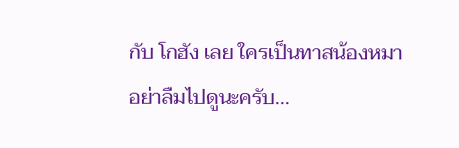กับ โกฮัง เลย ใครเป็นทาสน้องหมาอย่าลืมไปดูนะครับ...